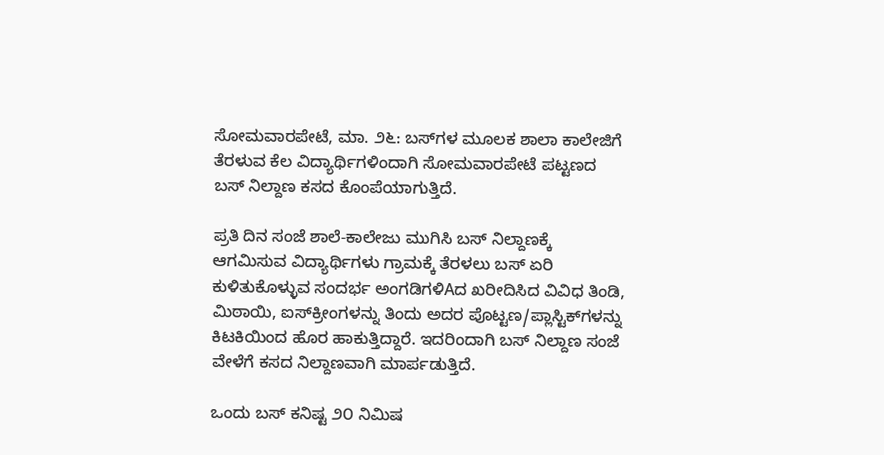ಸೋಮವಾರಪೇಟೆ, ಮಾ. ೨೬: ಬಸ್‌ಗಳ ಮೂಲಕ ಶಾಲಾ ಕಾಲೇಜಿಗೆ ತೆರಳುವ ಕೆಲ ವಿದ್ಯಾರ್ಥಿಗಳಿಂದಾಗಿ ಸೋಮವಾರಪೇಟೆ ಪಟ್ಟಣದ ಬಸ್ ನಿಲ್ದಾಣ ಕಸದ ಕೊಂಪೆಯಾಗುತ್ತಿದೆ.

ಪ್ರತಿ ದಿನ ಸಂಜೆ ಶಾಲೆ-ಕಾಲೇಜು ಮುಗಿಸಿ ಬಸ್ ನಿಲ್ದಾಣಕ್ಕೆ ಆಗಮಿಸುವ ವಿದ್ಯಾರ್ಥಿಗಳು ಗ್ರಾಮಕ್ಕೆ ತೆರಳಲು ಬಸ್ ಏರಿ ಕುಳಿತುಕೊಳ್ಳುವ ಸಂದರ್ಭ ಅಂಗಡಿಗಳಿAದ ಖರೀದಿಸಿದ ವಿವಿಧ ತಿಂಡಿ, ಮಿಠಾಯಿ, ಐಸ್‌ಕ್ರೀಂಗಳನ್ನು ತಿಂದು ಅದರ ಪೊಟ್ಟಣ/ಪ್ಲಾಸ್ಟಿಕ್‌ಗಳನ್ನು ಕಿಟಕಿಯಿಂದ ಹೊರ ಹಾಕುತ್ತಿದ್ದಾರೆ. ಇದರಿಂದಾಗಿ ಬಸ್ ನಿಲ್ದಾಣ ಸಂಜೆ ವೇಳೆಗೆ ಕಸದ ನಿಲ್ದಾಣವಾಗಿ ಮಾರ್ಪಡುತ್ತಿದೆ.

ಒಂದು ಬಸ್ ಕನಿಷ್ಟ ೨೦ ನಿಮಿಷ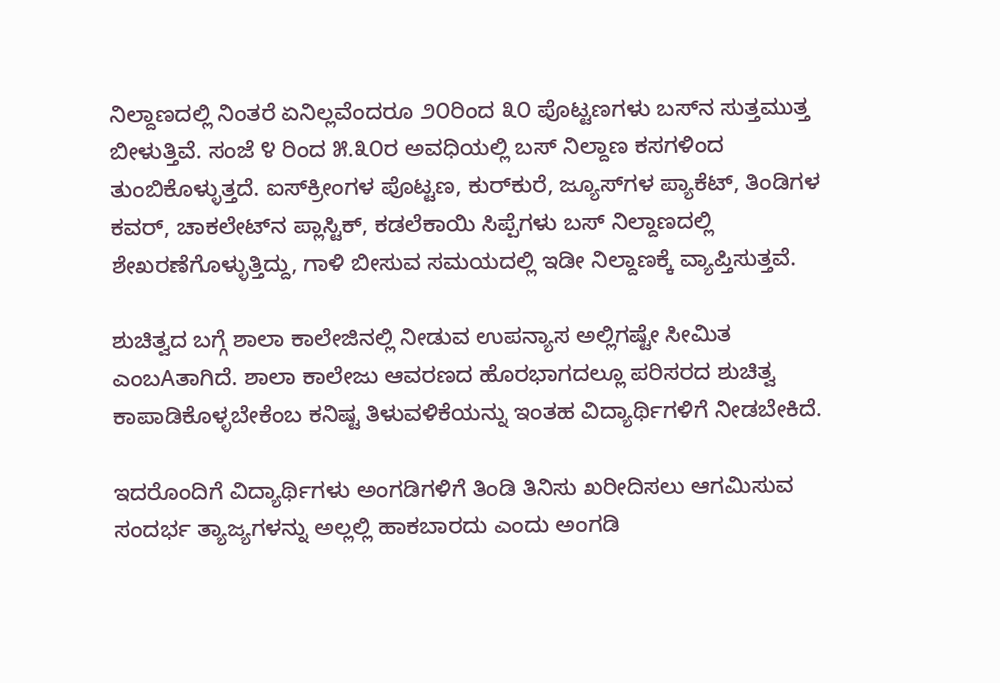ನಿಲ್ದಾಣದಲ್ಲಿ ನಿಂತರೆ ಏನಿಲ್ಲವೆಂದರೂ ೨೦ರಿಂದ ೩೦ ಪೊಟ್ಟಣಗಳು ಬಸ್‌ನ ಸುತ್ತಮುತ್ತ ಬೀಳುತ್ತಿವೆ. ಸಂಜೆ ೪ ರಿಂದ ೫.೩೦ರ ಅವಧಿಯಲ್ಲಿ ಬಸ್ ನಿಲ್ದಾಣ ಕಸಗಳಿಂದ ತುಂಬಿಕೊಳ್ಳುತ್ತದೆ. ಐಸ್‌ಕ್ರೀಂಗಳ ಪೊಟ್ಟಣ, ಕುರ್‌ಕುರೆ, ಜ್ಯೂಸ್‌ಗಳ ಪ್ಯಾಕೆಟ್, ತಿಂಡಿಗಳ ಕವರ್, ಚಾಕಲೇಟ್‌ನ ಪ್ಲಾಸ್ಟಿಕ್, ಕಡಲೆಕಾಯಿ ಸಿಪ್ಪೆಗಳು ಬಸ್ ನಿಲ್ದಾಣದಲ್ಲಿ ಶೇಖರಣೆಗೊಳ್ಳುತ್ತಿದ್ದು, ಗಾಳಿ ಬೀಸುವ ಸಮಯದಲ್ಲಿ ಇಡೀ ನಿಲ್ದಾಣಕ್ಕೆ ವ್ಯಾಪ್ತಿಸುತ್ತವೆ.

ಶುಚಿತ್ವದ ಬಗ್ಗೆ ಶಾಲಾ ಕಾಲೇಜಿನಲ್ಲಿ ನೀಡುವ ಉಪನ್ಯಾಸ ಅಲ್ಲಿಗಷ್ಟೇ ಸೀಮಿತ ಎಂಬAತಾಗಿದೆ. ಶಾಲಾ ಕಾಲೇಜು ಆವರಣದ ಹೊರಭಾಗದಲ್ಲೂ ಪರಿಸರದ ಶುಚಿತ್ವ ಕಾಪಾಡಿಕೊಳ್ಳಬೇಕೆಂಬ ಕನಿಷ್ಟ ತಿಳುವಳಿಕೆಯನ್ನು ಇಂತಹ ವಿದ್ಯಾರ್ಥಿಗಳಿಗೆ ನೀಡಬೇಕಿದೆ.

ಇದರೊಂದಿಗೆ ವಿದ್ಯಾರ್ಥಿಗಳು ಅಂಗಡಿಗಳಿಗೆ ತಿಂಡಿ ತಿನಿಸು ಖರೀದಿಸಲು ಆಗಮಿಸುವ ಸಂದರ್ಭ ತ್ಯಾಜ್ಯಗಳನ್ನು ಅಲ್ಲಲ್ಲಿ ಹಾಕಬಾರದು ಎಂದು ಅಂಗಡಿ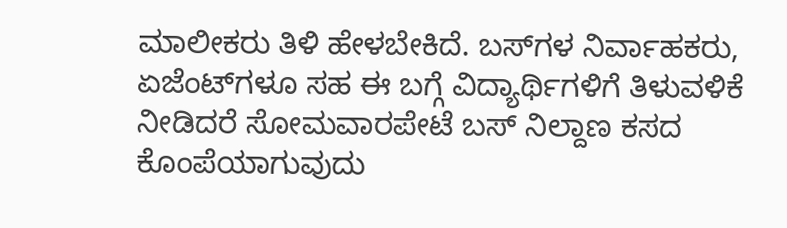ಮಾಲೀಕರು ತಿಳಿ ಹೇಳಬೇಕಿದೆ. ಬಸ್‌ಗಳ ನಿರ್ವಾಹಕರು, ಏಜೆಂಟ್‌ಗಳೂ ಸಹ ಈ ಬಗ್ಗೆ ವಿದ್ಯಾರ್ಥಿಗಳಿಗೆ ತಿಳುವಳಿಕೆ ನೀಡಿದರೆ ಸೋಮವಾರಪೇಟೆ ಬಸ್ ನಿಲ್ದಾಣ ಕಸದ ಕೊಂಪೆಯಾಗುವುದು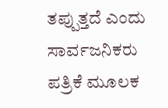ತಪ್ಪುತ್ತದೆ ಎಂದು ಸಾರ್ವಜನಿಕರು ಪತ್ರಿಕೆ ಮೂಲಕ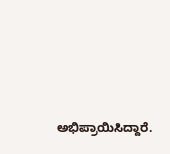ಅಭಿಪ್ರಾಯಿಸಿದ್ದಾರೆ.